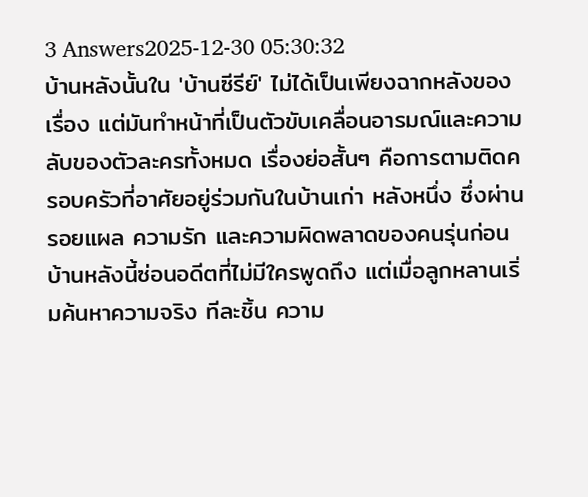3 Answers2025-12-30 05:30:32
บ้านหลังนั้นใน 'บ้านซีรีย์' ไม่ได้เป็นเพียงฉากหลังของเรื่อง แต่มันทำหน้าที่เป็นตัวขับเคลื่อนอารมณ์และความลับของตัวละครทั้งหมด เรื่องย่อสั้นๆ คือการตามติดครอบครัวที่อาศัยอยู่ร่วมกันในบ้านเก่า หลังหนึ่ง ซึ่งผ่านรอยแผล ความรัก และความผิดพลาดของคนรุ่นก่อน บ้านหลังนี้ซ่อนอดีตที่ไม่มีใครพูดถึง แต่เมื่อลูกหลานเริ่มค้นหาความจริง ทีละชิ้น ความ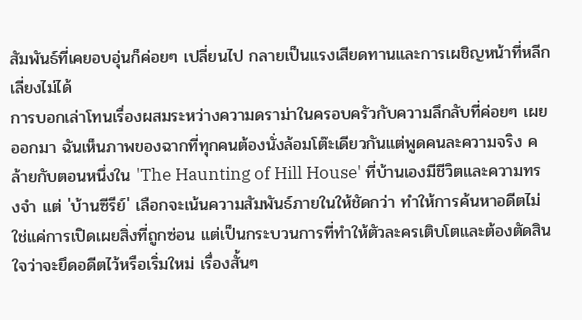สัมพันธ์ที่เคยอบอุ่นก็ค่อยๆ เปลี่ยนไป กลายเป็นแรงเสียดทานและการเผชิญหน้าที่หลีกเลี่ยงไม่ได้
การบอกเล่าโทนเรื่องผสมระหว่างความดราม่าในครอบครัวกับความลึกลับที่ค่อยๆ เผยออกมา ฉันเห็นภาพของฉากที่ทุกคนต้องนั่งล้อมโต๊ะเดียวกันแต่พูดคนละความจริง คล้ายกับตอนหนึ่งใน 'The Haunting of Hill House' ที่บ้านเองมีชีวิตและความทรงจำ แต่ 'บ้านซีรีย์' เลือกจะเน้นความสัมพันธ์ภายในให้ชัดกว่า ทำให้การค้นหาอดีตไม่ใช่แค่การเปิดเผยสิ่งที่ถูกซ่อน แต่เป็นกระบวนการที่ทำให้ตัวละครเติบโตและต้องตัดสินใจว่าจะยึดอดีตไว้หรือเริ่มใหม่ เรื่องสั้นๆ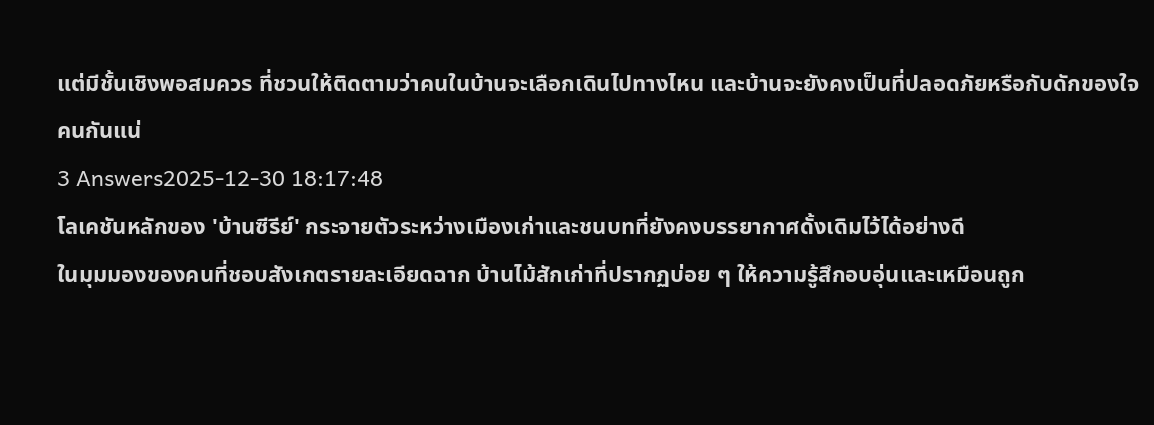แต่มีชั้นเชิงพอสมควร ที่ชวนให้ติดตามว่าคนในบ้านจะเลือกเดินไปทางไหน และบ้านจะยังคงเป็นที่ปลอดภัยหรือกับดักของใจคนกันแน่
3 Answers2025-12-30 18:17:48
โลเคชันหลักของ 'บ้านซีรีย์' กระจายตัวระหว่างเมืองเก่าและชนบทที่ยังคงบรรยากาศดั้งเดิมไว้ได้อย่างดี
ในมุมมองของคนที่ชอบสังเกตรายละเอียดฉาก บ้านไม้สักเก่าที่ปรากฏบ่อย ๆ ให้ความรู้สึกอบอุ่นและเหมือนถูก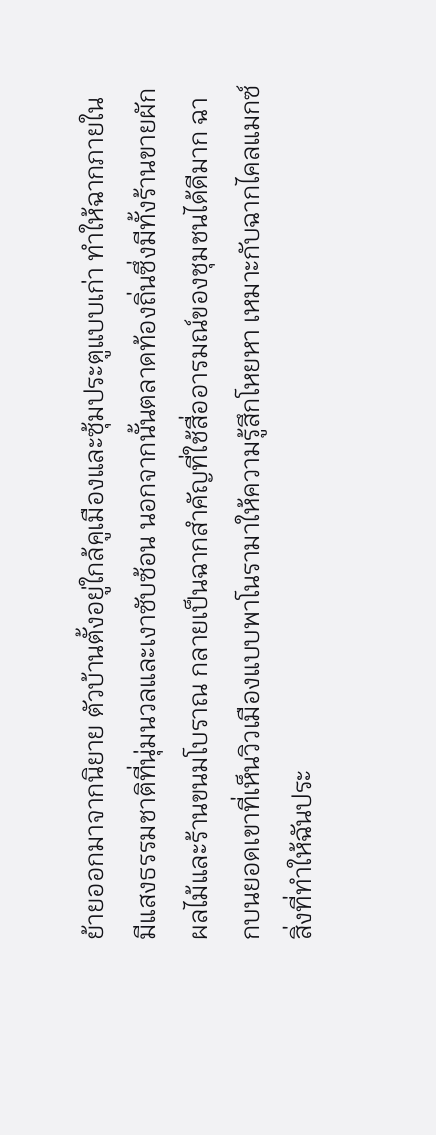ย้ายออกมาจากนิยาย ตัวบ้านตั้งอยู่ใกล้คูเมืองและซุ้มประตูแบบเก่า ทำให้ฉากภายในมีแสงธรรมชาติที่นุ่มนวลและเงาซับซ้อน นอกจากนั้นตลาดท้องถิ่นซึ่งมีทั้งร้านขายผักผลไม้และร้านขนมโบราณ กลายเป็นฉากสำคัญที่ใช้สื่ออารมณ์ของชุมชนได้ดีมาก ฉากบนยอดเขาที่เห็นวิวเมืองแบบพาโนรามาให้ความรู้สึกโหยหา เหมาะกับฉากไคลแมกซ์
สิ่งที่ทำให้ฉันประ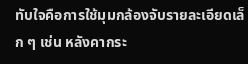ทับใจคือการใช้มุมกล้องจับรายละเอียดเล็ก ๆ เช่น หลังคากระ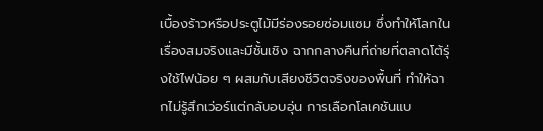เบื้องร้าวหรือประตูไม้มีร่องรอยซ่อมแซม ซึ่งทำให้โลกในเรื่องสมจริงและมีชั้นเชิง ฉากกลางคืนที่ถ่ายที่ตลาดโต้รุ่งใช้ไฟน้อย ๆ ผสมกับเสียงชีวิตจริงของพื้นที่ ทำให้ฉากไม่รู้สึกเว่อร์แต่กลับอบอุ่น การเลือกโลเคชันแบ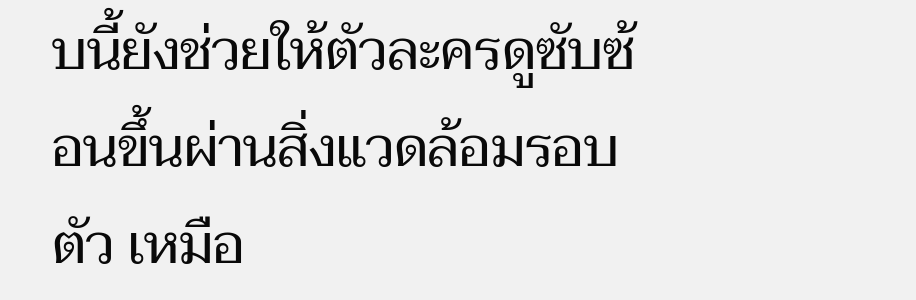บนี้ยังช่วยให้ตัวละครดูซับซ้อนขึ้นผ่านสิ่งแวดล้อมรอบตัว เหมือ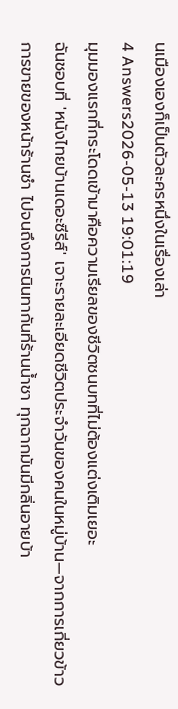นเมืองเองก็เป็นตัวละครหนึ่งในเรื่องเล่า
4 Answers2026-05-13 19:01:19
มุมมองแรกที่กระโดดเข้ามาคือความเรียลของชีวิตชนบทที่ไม่ต้องแต่งเติมเยอะ
ฉันชอบที่ 'หนังไทยบ้านเดอะซีรีส์' เจาะรายละเอียดชีวิตประจำวันของคนในหมู่บ้าน—จากการเกี่ยวข้าว การขายของหน้าร้านชำ ไปจนถึงการนินทากันที่ร้านน้ำชา ทุกฉากมันมีกลิ่นอายบ้า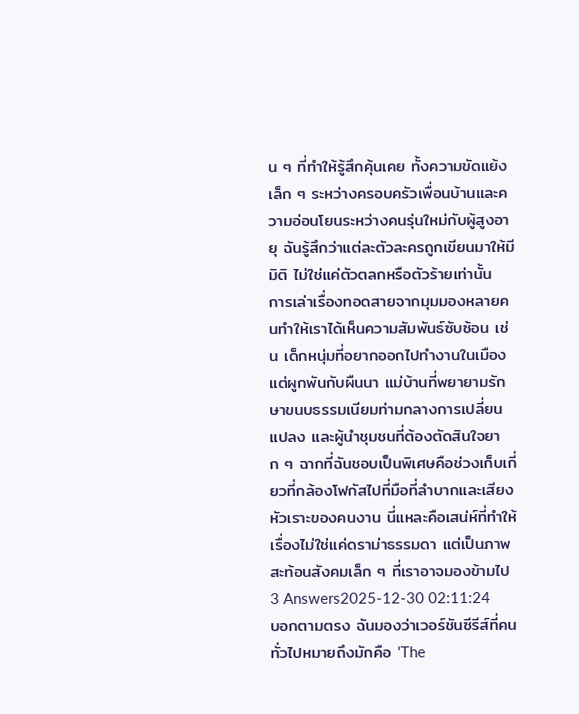น ๆ ที่ทำให้รู้สึกคุ้นเคย ทั้งความขัดแย้งเล็ก ๆ ระหว่างครอบครัวเพื่อนบ้านและความอ่อนโยนระหว่างคนรุ่นใหม่กับผู้สูงอายุ ฉันรู้สึกว่าแต่ละตัวละครถูกเขียนมาให้มีมิติ ไม่ใช่แค่ตัวตลกหรือตัวร้ายเท่านั้น
การเล่าเรื่องทอดสายจากมุมมองหลายคนทำให้เราได้เห็นความสัมพันธ์ซับซ้อน เช่น เด็กหนุ่มที่อยากออกไปทำงานในเมืองแต่ผูกพันกับผืนนา แม่บ้านที่พยายามรักษาขนบธรรมเนียมท่ามกลางการเปลี่ยนแปลง และผู้นำชุมชนที่ต้องตัดสินใจยาก ๆ ฉากที่ฉันชอบเป็นพิเศษคือช่วงเก็บเกี่ยวที่กล้องโฟกัสไปที่มือที่ลำบากและเสียงหัวเราะของคนงาน นี่แหละคือเสน่ห์ที่ทำให้เรื่องไม่ใช่แค่ดราม่าธรรมดา แต่เป็นภาพสะท้อนสังคมเล็ก ๆ ที่เราอาจมองข้ามไป
3 Answers2025-12-30 02:11:24
บอกตามตรง ฉันมองว่าเวอร์ชันซีรีส์ที่คนทั่วไปหมายถึงมักคือ 'The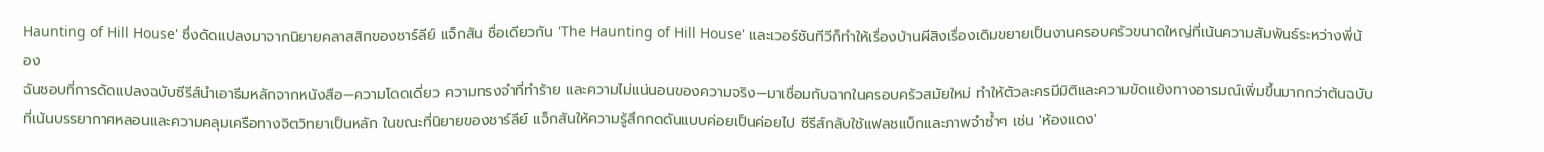Haunting of Hill House' ซึ่งดัดแปลงมาจากนิยายคลาสสิกของชาร์ลีย์ แจ็กสัน ชื่อเดียวกัน 'The Haunting of Hill House' และเวอร์ชันทีวีก็ทำให้เรื่องบ้านผีสิงเรื่องเดิมขยายเป็นงานครอบครัวขนาดใหญ่ที่เน้นความสัมพันธ์ระหว่างพี่น้อง
ฉันชอบที่การดัดแปลงฉบับซีรีส์นำเอาธีมหลักจากหนังสือ—ความโดดเดี่ยว ความทรงจำที่ทำร้าย และความไม่แน่นอนของความจริง—มาเชื่อมกับฉากในครอบครัวสมัยใหม่ ทำให้ตัวละครมีมิติและความขัดแย้งทางอารมณ์เพิ่มขึ้นมากกว่าต้นฉบับที่เน้นบรรยากาศหลอนและความคลุมเครือทางจิตวิทยาเป็นหลัก ในขณะที่นิยายของชาร์ลีย์ แจ็กสันให้ความรู้สึกกดดันแบบค่อยเป็นค่อยไป ซีรีส์กลับใช้แฟลชแบ็กและภาพจำซ้ำๆ เช่น 'ห้องแดง'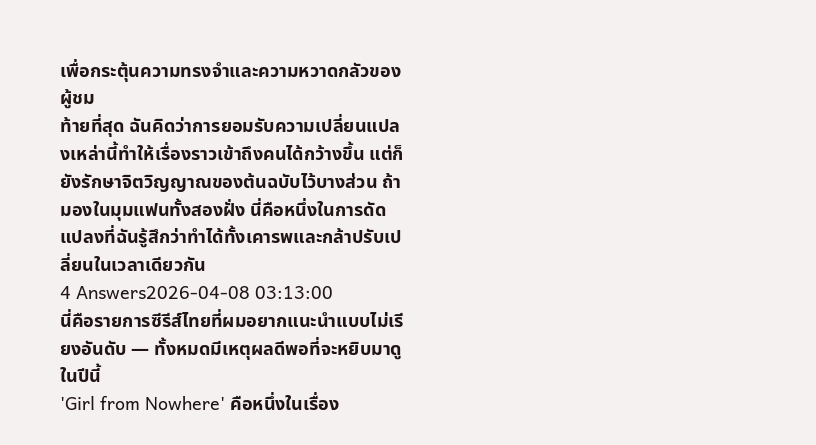เพื่อกระตุ้นความทรงจำและความหวาดกลัวของผู้ชม
ท้ายที่สุด ฉันคิดว่าการยอมรับความเปลี่ยนแปลงเหล่านี้ทำให้เรื่องราวเข้าถึงคนได้กว้างขึ้น แต่ก็ยังรักษาจิตวิญญาณของต้นฉบับไว้บางส่วน ถ้ามองในมุมแฟนทั้งสองฝั่ง นี่คือหนึ่งในการดัดแปลงที่ฉันรู้สึกว่าทำได้ทั้งเคารพและกล้าปรับเปลี่ยนในเวลาเดียวกัน
4 Answers2026-04-08 03:13:00
นี่คือรายการซีรีส์ไทยที่ผมอยากแนะนำแบบไม่เรียงอันดับ — ทั้งหมดมีเหตุผลดีพอที่จะหยิบมาดูในปีนี้
'Girl from Nowhere' คือหนึ่งในเรื่อง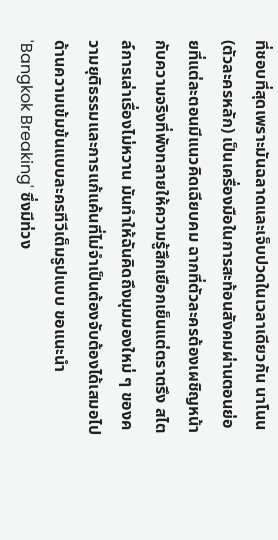ที่ชอบที่สุดเพราะมันฉลาดและเจ็บปวดในเวลาเดียวกัน นาโนน (ตัวละครหลัก) เป็นเครื่องมือในการสะท้อนสังคมผ่านตอนย่อยที่แต่ละตอนมีแนวคิดเฉียบคม ฉากที่ตัวละครต้องเผชิญหน้ากับความจริงที่พังทลายให้ความรู้สึกเยือกเย็นแต่ตราตรึง สไตล์การเล่าเรื่องไม่หวาน มันทำให้ฉันคิดถึงมุมมองใหม่ ๆ ของความยุติธรรมและการแก้แค้นที่ไม่จำเป็นต้องจับต้องได้เสมอไป
ด้านความเข้มข้นแบบละครทีวีเต็มรูปแบบ ขอแนะนำ 'Bangkok Breaking' ซึ่งมีท่วง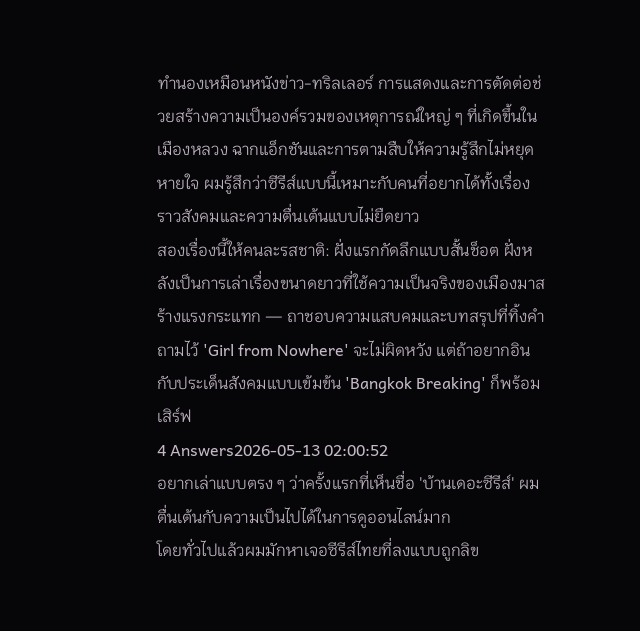ทำนองเหมือนหนังข่าว-ทริลเลอร์ การแสดงและการตัดต่อช่วยสร้างความเป็นองค์รวมของเหตุการณ์ใหญ่ ๆ ที่เกิดขึ้นในเมืองหลวง ฉากแอ็กชันและการตามสืบให้ความรู้สึกไม่หยุดหายใจ ผมรู้สึกว่าซีรีส์แบบนี้เหมาะกับคนที่อยากได้ทั้งเรื่องราวสังคมและความตื่นเต้นแบบไม่ยืดยาว
สองเรื่องนี้ให้คนละรสชาติ: ฝั่งแรกกัดลึกแบบสั้นช็อต ฝั่งหลังเป็นการเล่าเรื่องขนาดยาวที่ใช้ความเป็นจริงของเมืองมาสร้างแรงกระแทก — ถาชอบความแสบคมและบทสรุปที่ทิ้งคำถามไว้ 'Girl from Nowhere' จะไม่ผิดหวัง แต่ถ้าอยากอินกับประเด็นสังคมแบบเข้มข้น 'Bangkok Breaking' ก็พร้อมเสิร์ฟ
4 Answers2026-05-13 02:00:52
อยากเล่าแบบตรง ๆ ว่าครั้งแรกที่เห็นชื่อ 'บ้านเดอะซีรีส์' ผมตื่นเต้นกับความเป็นไปได้ในการดูออนไลน์มาก
โดยทั่วไปแล้วผมมักหาเจอซีรีส์ไทยที่ลงแบบถูกลิข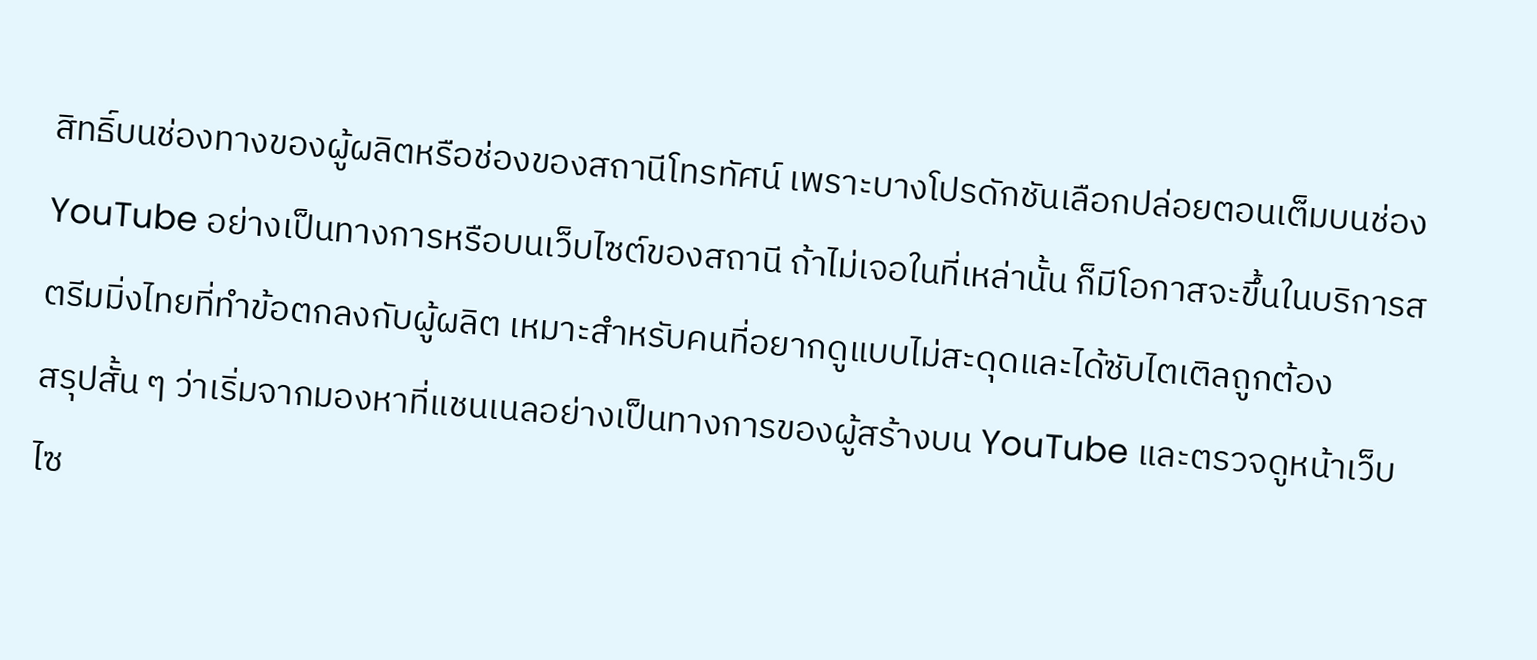สิทธิ์บนช่องทางของผู้ผลิตหรือช่องของสถานีโทรทัศน์ เพราะบางโปรดักชันเลือกปล่อยตอนเต็มบนช่อง YouTube อย่างเป็นทางการหรือบนเว็บไซต์ของสถานี ถ้าไม่เจอในที่เหล่านั้น ก็มีโอกาสจะขึ้นในบริการสตรีมมิ่งไทยที่ทำข้อตกลงกับผู้ผลิต เหมาะสำหรับคนที่อยากดูแบบไม่สะดุดและได้ซับไตเติลถูกต้อง
สรุปสั้น ๆ ว่าเริ่มจากมองหาที่แชนเนลอย่างเป็นทางการของผู้สร้างบน YouTube และตรวจดูหน้าเว็บไซ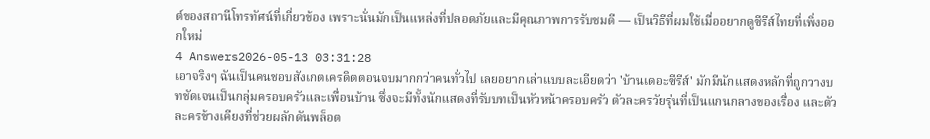ต์ของสถานีโทรทัศน์ที่เกี่ยวข้อง เพราะนั่นมักเป็นแหล่งที่ปลอดภัยและมีคุณภาพการรับชมดี — เป็นวิธีที่ผมใช้เมื่ออยากดูซีรีส์ไทยที่เพิ่งออกใหม่
4 Answers2026-05-13 03:31:28
เอาจริงๆ ฉันเป็นคนชอบสังเกตเครดิตตอนจบมากกว่าคนทั่วไป เลยอยากเล่าแบบละเอียดว่า 'บ้านเดอะซีรีส์' มักมีนักแสดงหลักที่ถูกวางบทชัดเจนเป็นกลุ่มครอบครัวและเพื่อนบ้าน ซึ่งจะมีทั้งนักแสดงที่รับบทเป็นหัวหน้าครอบครัว ตัวละครวัยรุ่นที่เป็นแกนกลางของเรื่อง และตัวละครข้างเคียงที่ช่วยผลักดันพล็อต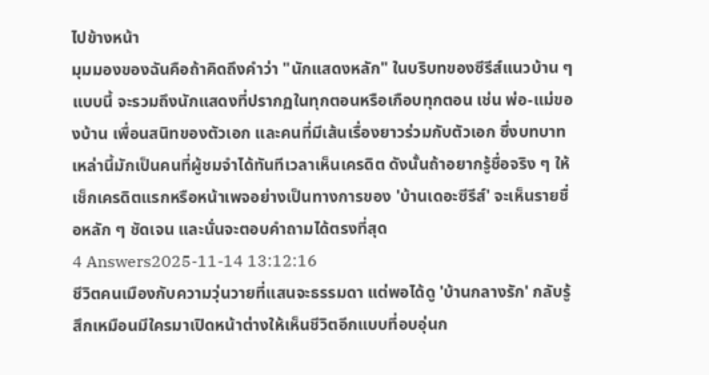ไปข้างหน้า
มุมมองของฉันคือถ้าคิดถึงคำว่า "นักแสดงหลัก" ในบริบทของซีรีส์แนวบ้าน ๆ แบบนี้ จะรวมถึงนักแสดงที่ปรากฏในทุกตอนหรือเกือบทุกตอน เช่น พ่อ-แม่ของบ้าน เพื่อนสนิทของตัวเอก และคนที่มีเส้นเรื่องยาวร่วมกับตัวเอก ซึ่งบทบาทเหล่านี้มักเป็นคนที่ผู้ชมจำได้ทันทีเวลาเห็นเครดิต ดังนั้นถ้าอยากรู้ชื่อจริง ๆ ให้เช็กเครดิตแรกหรือหน้าเพจอย่างเป็นทางการของ 'บ้านเดอะซีรีส์' จะเห็นรายชื่อหลัก ๆ ชัดเจน และนั่นจะตอบคำถามได้ตรงที่สุด
4 Answers2025-11-14 13:12:16
ชีวิตคนเมืองกับความวุ่นวายที่แสนจะธรรมดา แต่พอได้ดู 'บ้านกลางรัก' กลับรู้สึกเหมือนมีใครมาเปิดหน้าต่างให้เห็นชีวิตอีกแบบที่อบอุ่นก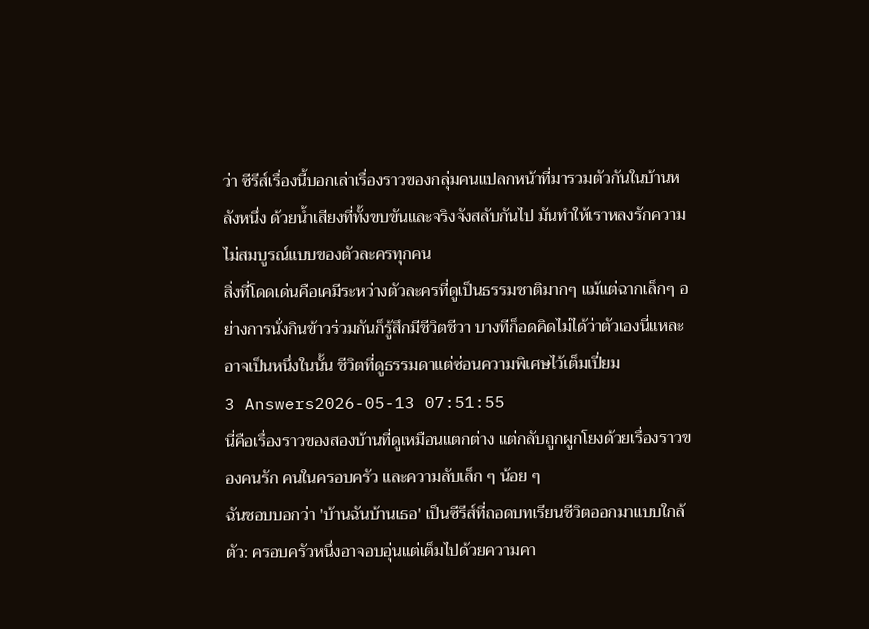ว่า ซีรีส์เรื่องนี้บอกเล่าเรื่องราวของกลุ่มคนแปลกหน้าที่มารวมตัวกันในบ้านหลังหนึ่ง ด้วยน้ำเสียงที่ทั้งขบขันและจริงจังสลับกันไป มันทำให้เราหลงรักความไม่สมบูรณ์แบบของตัวละครทุกคน
สิ่งที่โดดเด่นคือเคมีระหว่างตัวละครที่ดูเป็นธรรมชาติมากๆ แม้แต่ฉากเล็กๆ อย่างการนั่งกินข้าวร่วมกันก็รู้สึกมีชีวิตชีวา บางทีก็อดคิดไม่ได้ว่าตัวเองนี่แหละอาจเป็นหนึ่งในนั้น ชีวิตที่ดูธรรมดาแต่ซ่อนความพิเศษไว้เต็มเปี่ยม
3 Answers2026-05-13 07:51:55
นี่คือเรื่องราวของสองบ้านที่ดูเหมือนแตกต่าง แต่กลับถูกผูกโยงด้วยเรื่องราวของคนรัก คนในครอบครัว และความลับเล็ก ๆ น้อย ๆ
ฉันชอบบอกว่า 'บ้านฉันบ้านเธอ' เป็นซีรีส์ที่ถอดบทเรียนชีวิตออกมาแบบใกล้ตัว: ครอบครัวหนึ่งอาจอบอุ่นแต่เต็มไปด้วยความคา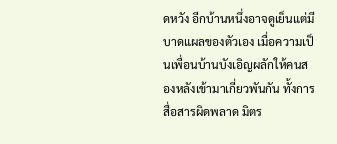ดหวัง อีกบ้านหนึ่งอาจดูเย็นแต่มีบาดแผลของตัวเอง เมื่อความเป็นเพื่อนบ้านบังเอิญผลักให้คนสองหลังเข้ามาเกี่ยวพันกัน ทั้งการสื่อสารผิดพลาด มิตร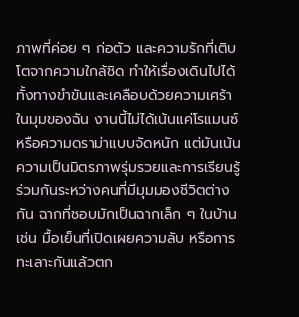ภาพที่ค่อย ๆ ก่อตัว และความรักที่เติบโตจากความใกล้ชิด ทำให้เรื่องเดินไปได้ทั้งทางขำขันและเคลือบด้วยความเศร้า
ในมุมของฉัน งานนี้ไม่ได้เน้นแค่โรแมนซ์หรือความดราม่าแบบจัดหนัก แต่มันเน้นความเป็นมิตรภาพรุ่มรวยและการเรียนรู้ร่วมกันระหว่างคนที่มีมุมมองชีวิตต่างกัน ฉากที่ชอบมักเป็นฉากเล็ก ๆ ในบ้าน เช่น มื้อเย็นที่เปิดเผยความลับ หรือการทะเลาะกันแล้วตก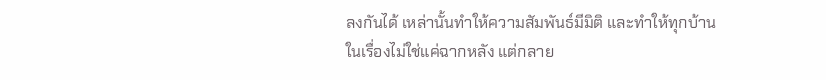ลงกันได้ เหล่านั้นทำให้ความสัมพันธ์มีมิติ และทำให้ทุกบ้านในเรื่องไม่ใช่แค่ฉากหลัง แต่กลาย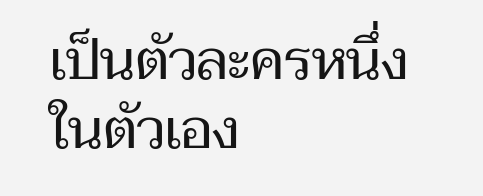เป็นตัวละครหนึ่งในตัวเอง